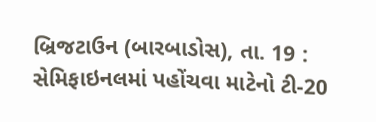બ્રિજટાઉન (બારબાડોસ), તા. 19 : સેમિફાઇનલમાં પહોંચવા માટેનો ટી-20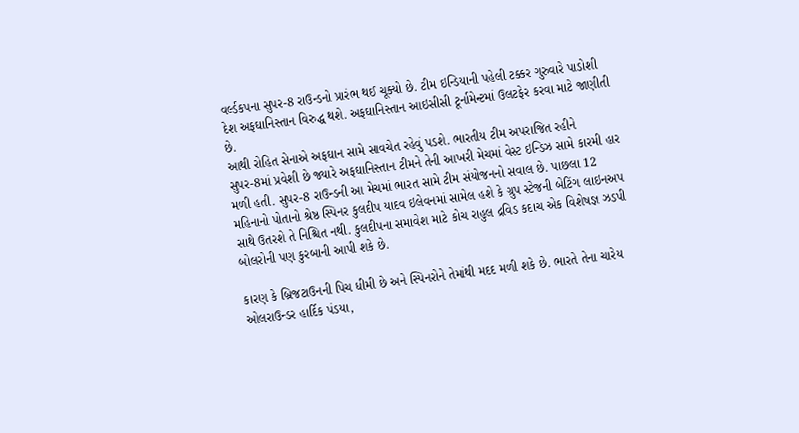વર્લ્ડકપના સુપર-8 રાઉન્ડનો પ્રારંભ થઈ ચૂક્યો છે. ટીમ ઇન્ડિયાની પહેલી ટક્કર ગુરુવારે પાડોશી દેશ અફઘાનિસ્તાન વિરુદ્ધ થશે. અફઘાનિસ્તાન આઇસીસી ટૂર્નામેન્ટમાં ઉલટફેર કરવા માટે જાણીતી છે.
આથી રોહિત સેનાએ અફઘાન સામે સાવચેત રહેવું પડશે. ભારતીય ટીમ અપરાજિત રહીને સુપર-8માં પ્રવેશી છે જ્યારે અફઘાનિસ્તાન ટીમને તેની આખરી મેચમાં વેસ્ટ ઇન્ડિઝ સામે કારમી હાર મળી હતી. સુપર-8 રાઉન્ડની આ મેચમાં ભારત સામે ટીમ સંયોજનનો સવાલ છે. પાછલા 12 મહિનાનો પોતાનો શ્રેષ્ઠ સ્પિનર કુલદીપ યાદવ ઇલેવનમાં સામેલ હશે કે ગ્રુપ સ્ટેજની બેટિંગ લાઇનઅપ સાથે ઉતરશે તે નિશ્ચિત નથી. કુલદીપના સમાવેશ માટે કોચ રાહુલ દ્રવિડ કદાચ એક વિશેષજ્ઞ ઝડપી બોલરોની પણ કુરબાની આપી શકે છે.

કારણ કે બ્રિજટાઉનની પિચ ધીમી છે અને સ્પિનરોને તેમાંથી મદદ મળી શકે છે. ભારતે તેના ચારેય ઓલરાઉન્ડર હાર્દિક પંડયા,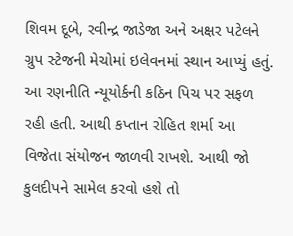શિવમ દૂબે, રવીન્દ્ર જાડેજા અને અક્ષર પટેલને ગ્રુપ સ્ટેજની મેચોમાં ઇલેવનમાં સ્થાન આપ્યું હતું. આ રણનીતિ ન્યૂયોર્કની કઠિન પિચ પર સફળ રહી હતી. આથી કપ્તાન રોહિત શર્મા આ વિજેતા સંયોજન જાળવી રાખશે. આથી જો કુલદીપને સામેલ કરવો હશે તો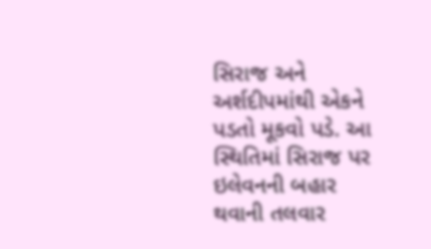સિરાજ અને અર્શદીપમાંથી એકને પડતો મૂકવો પડે. આ સ્થિતિમાં સિરાજ પર ઇલેવનની બહાર થવાની તલવાર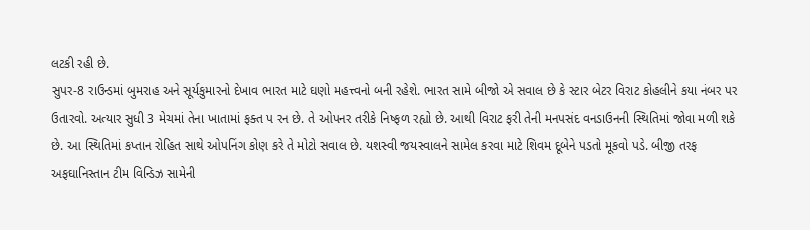લટકી રહી છે.
સુપર-8 રાઉન્ડમાં બુમરાહ અને સૂર્યકુમારનો દેખાવ ભારત માટે ઘણો મહત્ત્વનો બની રહેશે. ભારત સામે બીજો એ સવાલ છે કે સ્ટાર બેટર વિરાટ કોહલીને કયા નંબર પર ઉતારવો. અત્યાર સુધી 3 મેચમાં તેના ખાતામાં ફક્ત પ રન છે. તે ઓપનર તરીકે નિષ્ફળ રહ્યો છે. આથી વિરાટ ફરી તેની મનપસંદ વનડાઉનની સ્થિતિમાં જોવા મળી શકે છે. આ સ્થિતિમાં કપ્તાન રોહિત સાથે ઓપનિંગ કોણ કરે તે મોટો સવાલ છે. યશસ્વી જયસ્વાલને સામેલ કરવા માટે શિવમ દૂબેને પડતો મૂકવો પડે. બીજી તરફ અફઘાનિસ્તાન ટીમ વિન્ડિઝ સામેની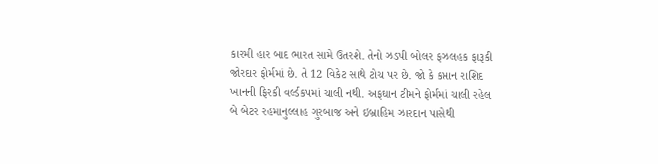કારમી હાર બાદ ભારત સામે ઉતરશે. તેનો ઝડપી બોલર ફઝલહક ફારૂકી જોરદાર ફોર્મમાં છે. તે 12 વિકેટ સાથે ટોચ પર છે. જો કે કપ્તાન રાશિદ ખાનની ફિરકી વર્લ્ડકપમાં ચાલી નથી. અફઘાન ટીમને ફોર્મમાં ચાલી રહેલ બે બેટર રહમાનુલ્લાહ ગુરબાજ અને ઇબ્રાહિમ ઝારદાન પાસેથી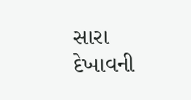સારા દેખાવની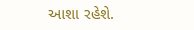આશા રહેશે.